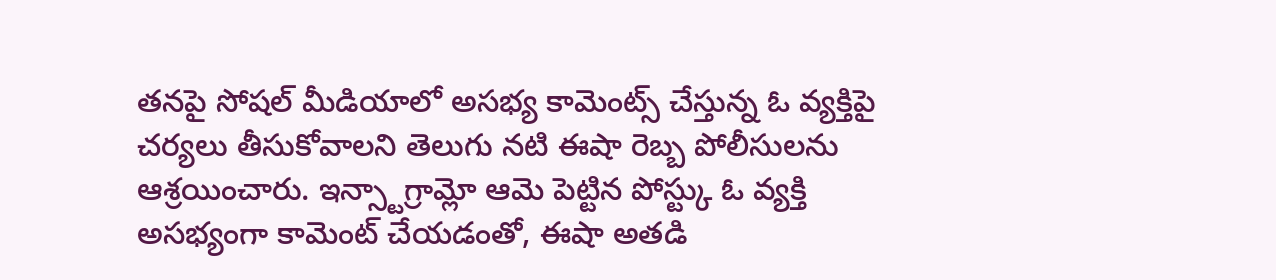తనపై సోషల్ మీడియాలో అసభ్య కామెంట్స్ చేస్తున్న ఓ వ్యక్తిపై చర్యలు తీసుకోవాలని తెలుగు నటి ఈషా రెబ్బ పోలీసులను ఆశ్రయించారు. ఇన్స్టాగ్రామ్లో ఆమె పెట్టిన పోస్ట్కు ఓ వ్యక్తి అసభ్యంగా కామెంట్ చేయడంతో, ఈషా అతడి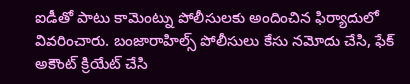ఐడీతో పాటు కామెంట్ను పోలీసులకు అందించిన ఫిర్యాదులో వివరించారు. బంజారాహిల్స్ పోలీసులు కేసు నమోదు చేసి, ఫేక్ అకౌంట్ క్రియేట్ చేసి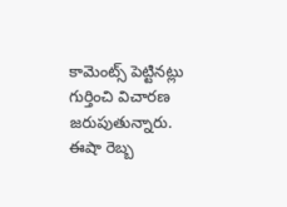కామెంట్స్ పెట్టినట్లు గుర్తించి విచారణ జరుపుతున్నారు. ఈషా రెబ్బ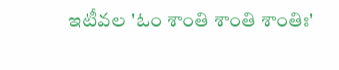ఇటీవల 'ఓం శాంతి శాంతి శాంతిః'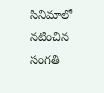సినిమాలో నటించిన సంగతి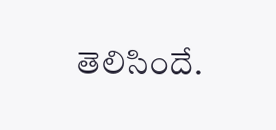తెలిసిందే.